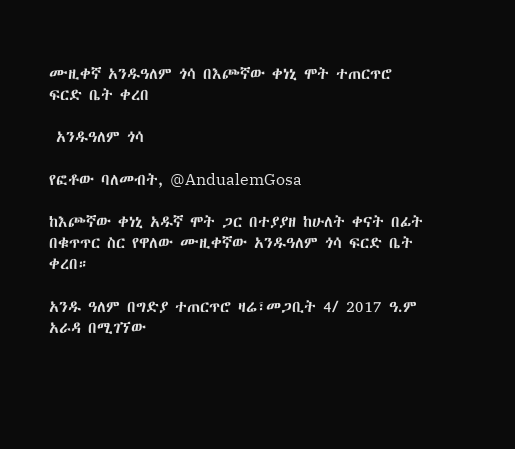ሙዚቀኛ አንዱዓለም ጎሳ በእጮኛው ቀነኒ ሞት ተጠርጥሮ ፍርድ ቤት ቀረበ

 አንዱዓለም ጎሳ

የፎቶው ባለመብት, @AndualemGosa

ከእጮኛው ቀነኒ አዱኛ ሞት ጋር በተያያዘ ከሁለት ቀናት በፊት በቁጥጥር ስር የዋለው ሙዚቀኛው አንዱዓለም ጎሳ ፍርድ ቤት ቀረበ።

አንዱ ዓለም በግድያ ተጠርጥሮ ዛሬ፣መጋቢት 4/ 2017 ዓ.ም አራዳ በሚገኘው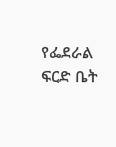የፌደራል ፍርድ ቤት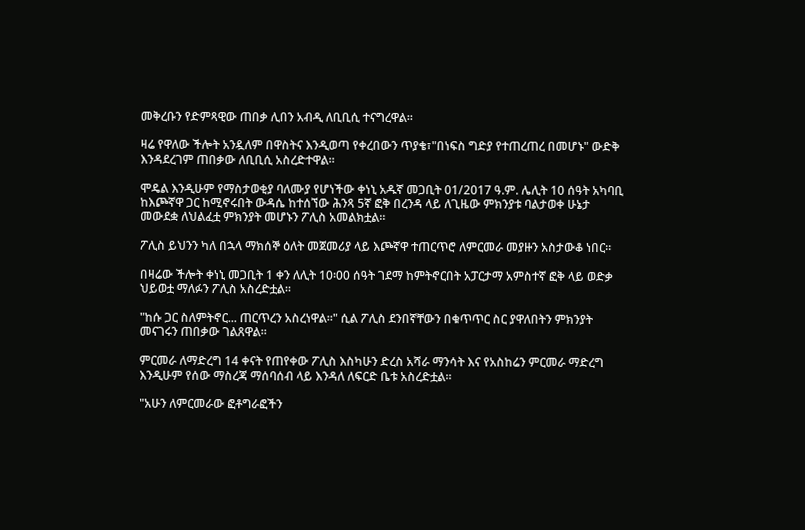መቅረቡን የድምጻዊው ጠበቃ ሊበን አብዲ ለቢቢሲ ተናግረዋል።

ዛሬ የዋለው ችሎት አንዷለም በዋስትና እንዲወጣ የቀረበውን ጥያቄ፣"በነፍስ ግድያ የተጠረጠረ በመሆኑ" ውድቅ እንዳደረገም ጠበቃው ለቢቢሲ አስረድተዋል።

ሞዴል እንዲሁም የማስታወቂያ ባለሙያ የሆነችው ቀነኒ አዱኛ መጋቢት 01/2017 ዓ.ም. ሌሊት 10 ሰዓት አካባቢ ከእጮኛዋ ጋር ከሚኖሩበት ውዳሴ ከተሰኘው ሕንጻ 5ኛ ፎቅ በረንዳ ላይ ለጊዜው ምክንያቱ ባልታወቀ ሁኔታ መውደቋ ለህልፈቷ ምክንያት መሆኑን ፖሊስ አመልክቷል።

ፖሊስ ይህንን ካለ በኋላ ማክሰኞ ዕለት መጀመሪያ ላይ እጮኛዋ ተጠርጥሮ ለምርመራ መያዙን አስታውቆ ነበር።

በዛሬው ችሎት ቀነኒ መጋቢት 1 ቀን ለሊት 10፡00 ሰዓት ገደማ ከምትኖርበት አፓርታማ አምስተኛ ፎቅ ላይ ወድቃ ህይወቷ ማለፉን ፖሊስ አስረድቷል።

"ከሱ ጋር ስለምትኖር... ጠርጥረን አስረነዋል።" ሲል ፖሊስ ደንበኛቸውን በቁጥጥር ስር ያዋለበትን ምክንያት መናገሩን ጠበቃው ገልጸዋል።

ምርመራ ለማድረግ 14 ቀናት የጠየቀው ፖሊስ እስካሁን ድረስ አሻራ ማንሳት እና የአስከሬን ምርመራ ማድረግ እንዲሁም የሰው ማስረጃ ማሰባሰብ ላይ እንዳለ ለፍርድ ቤቱ አስረድቷል።

"አሁን ለምርመራው ፎቶግራፎችን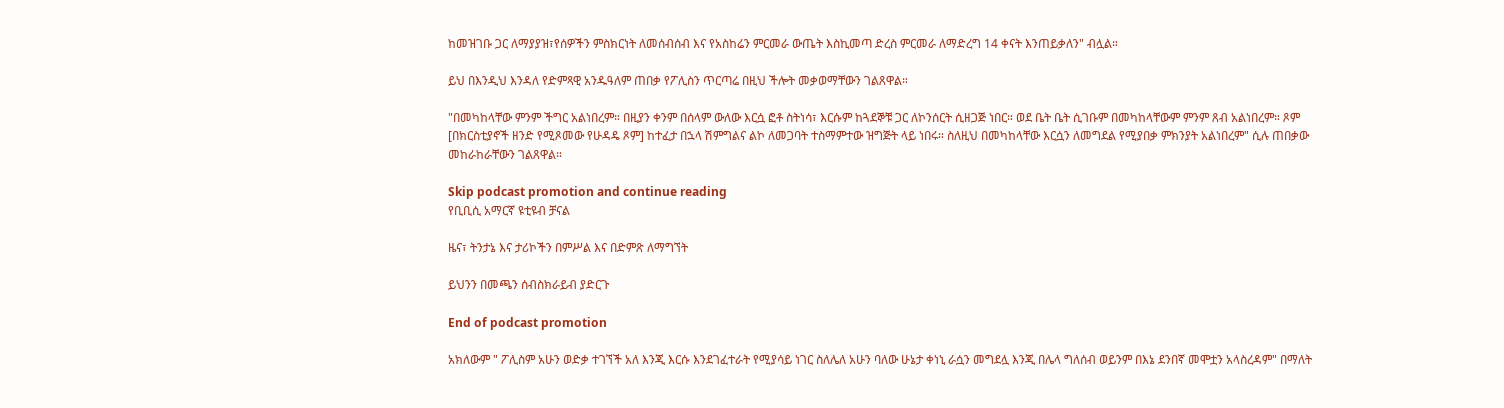ከመዝገቡ ጋር ለማያያዝ፣የሰዎችን ምስክርነት ለመሰብሰብ እና የአስከሬን ምርመራ ውጤት እስኪመጣ ድረስ ምርመራ ለማድረግ 14 ቀናት እንጠይቃለን" ብሏል።

ይህ በእንዲህ እንዳለ የድምጻዊ አንዱዓለም ጠበቃ የፖሊስን ጥርጣሬ በዚህ ችሎት መቃወማቸውን ገልጸዋል።

"በመካከላቸው ምንም ችግር አልነበረም። በዚያን ቀንም በሰላም ውለው እርሷ ፎቶ ስትነሳ፣ እርሱም ከጓደኞቹ ጋር ለኮንሰርት ሲዘጋጅ ነበር። ወደ ቤት ቤት ሲገቡም በመካከላቸውም ምንም ጸብ አልነበረም። ጾም [በክርስቲያኖች ዘንድ የሚጾመው የሁዳዴ ጾም] ከተፈታ በኋላ ሽምግልና ልኮ ለመጋባት ተስማምተው ዝግጅት ላይ ነበሩ። ስለዚህ በመካከላቸው እርሷን ለመግደል የሚያበቃ ምክንያት አልነበረም" ሲሉ ጠበቃው መከራከራቸውን ገልጸዋል።

Skip podcast promotion and continue reading
የቢቢሲ አማርኛ ዩቲዩብ ቻናል

ዜና፣ ትንታኔ እና ታሪኮችን በምሥል እና በድምጽ ለማግኘት

ይህንን በመጫን ሰብስክራይብ ያድርጉ

End of podcast promotion

አክለውም " ፖሊስም አሁን ወድቃ ተገኘች አለ እንጂ እርሱ እንደገፈተራት የሚያሳይ ነገር ስለሌለ አሁን ባለው ሁኔታ ቀነኒ ራሷን መግደሏ እንጂ በሌላ ግለሰብ ወይንም በእኔ ደንበኛ መሞቷን አላስረዳም" በማለት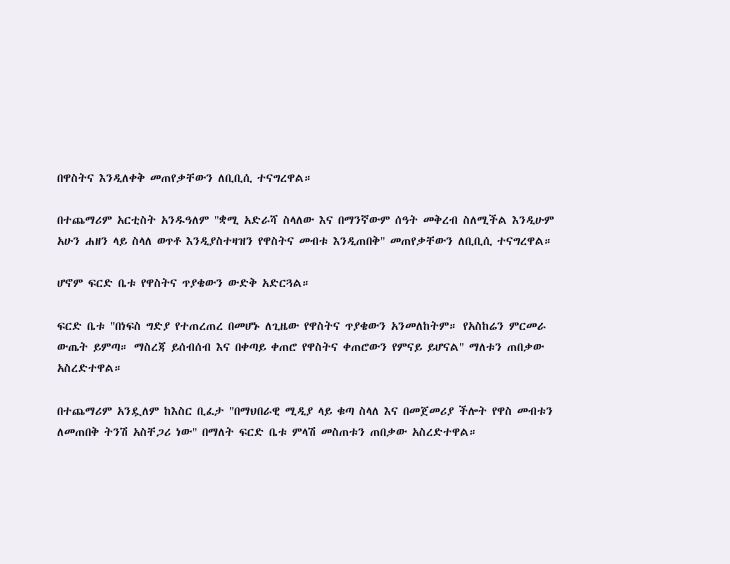በዋስትና እንዲለቀቅ መጠየቃቸውን ለቢቢሲ ተናግረዋል።

በተጨማሪም አርቲስት አንዱዓለም "ቋሚ አድራሻ ስላለው እና በማንኛውም ሰዓት መቅረብ ስለሚችል እንዲሁም አሁን ሐዘን ላይ ስላለ ወጥቶ እንዲያስተዛዝን የዋስትና መብቱ እንዲጠበቅ" መጠየቃቸውን ለቢቢሲ ተናግረዋል።

ሆኖም ፍርድ ቤቱ የዋስትና ጥያቄውን ውድቅ አድርጓል።

ፍርድ ቤቱ "በነፍስ ግድያ የተጠረጠረ በመሆኑ ለጊዜው የዋስትና ጥያቄውን አንመለከትም። የአስከሬን ምርመራ ውጤት ይምጣ። ማስረጃ ይሰብሰብ እና በቀጣይ ቀጠሮ የዋስትና ቀጠሮውን የምናይ ይሆናል" ማለቱን ጠበቃው አስረድተዋል።

በተጨማሪም አንዷለም ከእስር ቢፈታ "በማህበራዊ ሚዲያ ላይ ቁጣ ስላለ እና በመጀመሪያ ችሎት የዋስ መብቱን ለመጠበቅ ትንሽ አስቸጋሪ ነው" በማለት ፍርድ ቤቱ ምላሽ መስጠቱን ጠበቃው አስረድተዋል።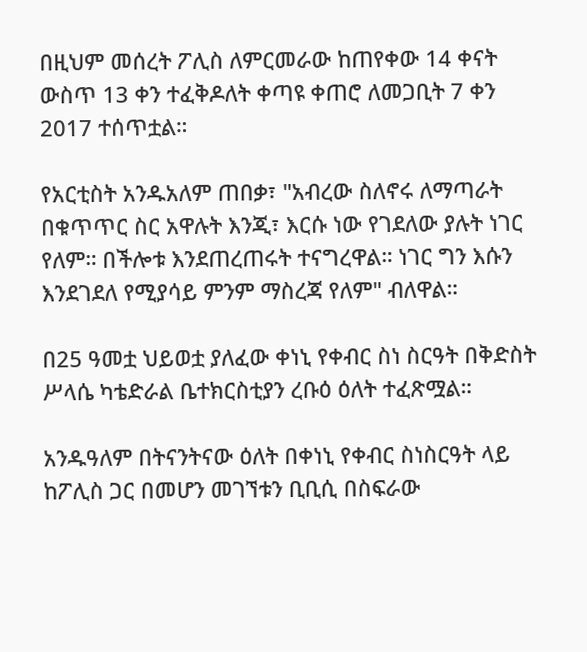በዚህም መሰረት ፖሊስ ለምርመራው ከጠየቀው 14 ቀናት ውስጥ 13 ቀን ተፈቅዶለት ቀጣዩ ቀጠሮ ለመጋቢት 7 ቀን 2017 ተሰጥቷል።

የአርቲስት አንዱአለም ጠበቃ፣ "አብረው ስለኖሩ ለማጣራት በቁጥጥር ስር አዋሉት እንጂ፣ እርሱ ነው የገደለው ያሉት ነገር የለም። በችሎቱ እንደጠረጠሩት ተናግረዋል። ነገር ግን እሱን እንደገደለ የሚያሳይ ምንም ማስረጃ የለም" ብለዋል።

በ25 ዓመቷ ህይወቷ ያለፈው ቀነኒ የቀብር ስነ ስርዓት በቅድስት ሥላሴ ካቴድራል ቤተክርስቲያን ረቡዕ ዕለት ተፈጽሟል።

አንዱዓለም በትናንትናው ዕለት በቀነኒ የቀብር ስነስርዓት ላይ ከፖሊስ ጋር በመሆን መገኘቱን ቢቢሲ በስፍራው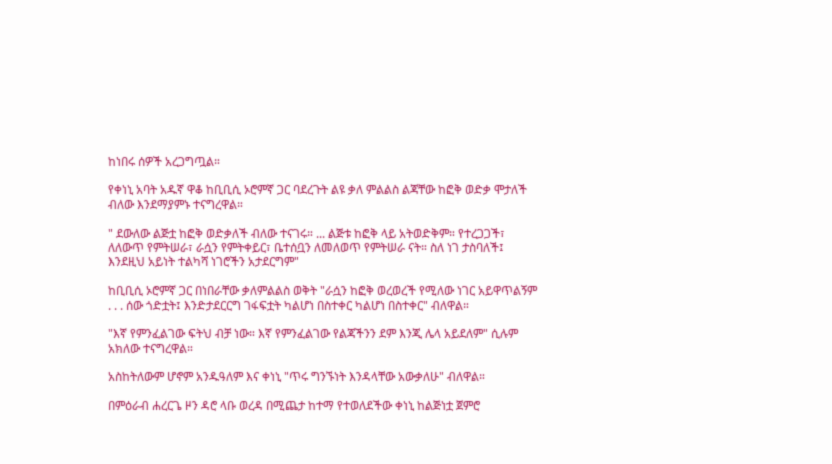ከነበሩ ሰዎች አረጋግጧል።

የቀነኒ አባት አዱኛ ዋቆ ከቢቢሲ ኦሮምኛ ጋር ባደረጉት ልዩ ቃለ ምልልስ ልጃቸው ከፎቅ ወድቃ ሞታለች ብለው እንደማያምኑ ተናግረዋል።

" ደውለው ልጅቷ ከፎቅ ወድቃለች ብለው ተናገሩ። ... ልጅቱ ከፎቅ ላይ አትወድቅም። የተረጋጋች፣ ለለውጥ የምትሠራ፣ ራሷን የምትቀይር፣ ቤተሰቧን ለመለወጥ የምትሠራ ናት። ስለ ነገ ታስባለች፤ እንደዚህ አይነት ተልካሻ ነገሮችን አታደርግም"

ከቢቢሲ ኦሮምኛ ጋር በነበራቸው ቃለምልልስ ወቅት "ራሷን ከፎቅ ወረወረች የሚለው ነገር አይዋጥልኝም . . . ሰው ጎድቷት፤ እንድታደርርግ ገፋፍቷት ካልሆነ በስተቀር ካልሆነ በስተቀር" ብለዋል።

"እኛ የምንፈልገው ፍትህ ብቻ ነው። እኛ የምንፈልገው የልጃችንን ደም እንጂ ሌላ አይደለም" ሲሉም አክለው ተናግረዋል።

አስከትለውም ሆኖም አንዱዓለም እና ቀነኒ "ጥሩ ግንኙነት እንዳላቸው አውቃለሁ" ብለዋል።

በምዕራብ ሐረርጌ ዞን ዳሮ ላቡ ወረዳ በሚጨታ ከተማ የተወለደችው ቀነኒ ከልጅነቷ ጀምሮ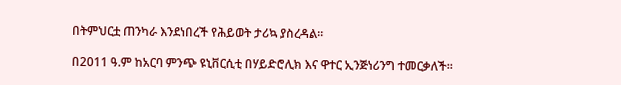በትምህርቷ ጠንካራ እንደነበረች የሕይወት ታሪኳ ያስረዳል።

በ2011 ዓ.ም ከአርባ ምንጭ ዩኒቨርሲቲ በሃይድሮሊክ እና ዋተር ኢንጅነሪንግ ተመርቃለች።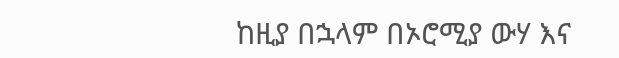ከዚያ በኋላም በኦሮሚያ ውሃ እና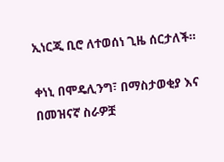ኢነርጂ ቢሮ ለተወሰነ ጊዜ ሰርታለች።

ቀነኒ በሞዴሊንግ፣ በማስታወቂያ እና በመዝናኛ ስራዎቿ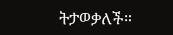ትታወቃለች።